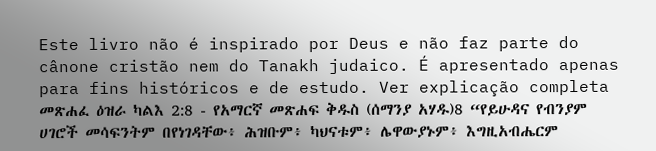Este livro não é inspirado por Deus e não faz parte do cânone cristão nem do Tanakh judaico. É apresentado apenas para fins históricos e de estudo. Ver explicação completa መጽሐፈ ዕዝራ ካልእ 2:8 - የአማርኛ መጽሐፍ ቅዱስ (ሰማንያ አሃዱ)8 “የይሁዳና የብንያም ሀገሮች መሳፍንትም በየነገዳቸው፥ ሕዝቡም፥ ካህናቱም፥ ሌዋውያኑም፥ እግዚአብሔርም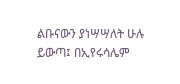ልቡናውን ያነሣሣለት ሁሉ ይውጣ፤ በኢየሩሳሌም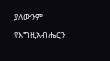ያለውንም የእግዚአብሔርን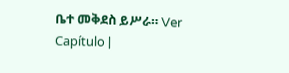ቤተ መቅደስ ይሥራ። Ver Capítulo |